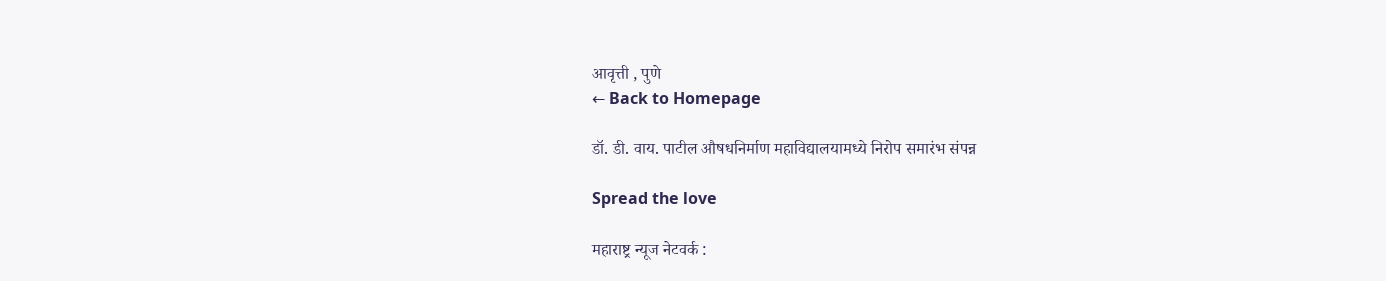आवृत्ती , पुणे
← Back to Homepage

डॉ. डी. वाय. पाटील औषधनिर्माण महाविद्यालयामध्ये निरोप समारंभ संपन्न

Spread the love

महाराष्ट्र न्यूज नेटवर्क :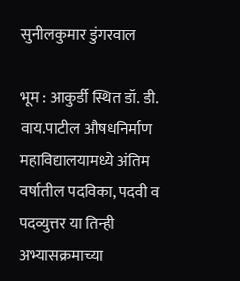सुनीलकुमार डुंगरवाल

भूम : आकुर्डी स्थित डॉ. डी. वाय.पाटील औषधनिर्माण महाविद्यालयामध्ये अंतिम वर्षातील पदविका, पदवी व पदव्युत्तर या तिन्ही अभ्यासक्रमाच्या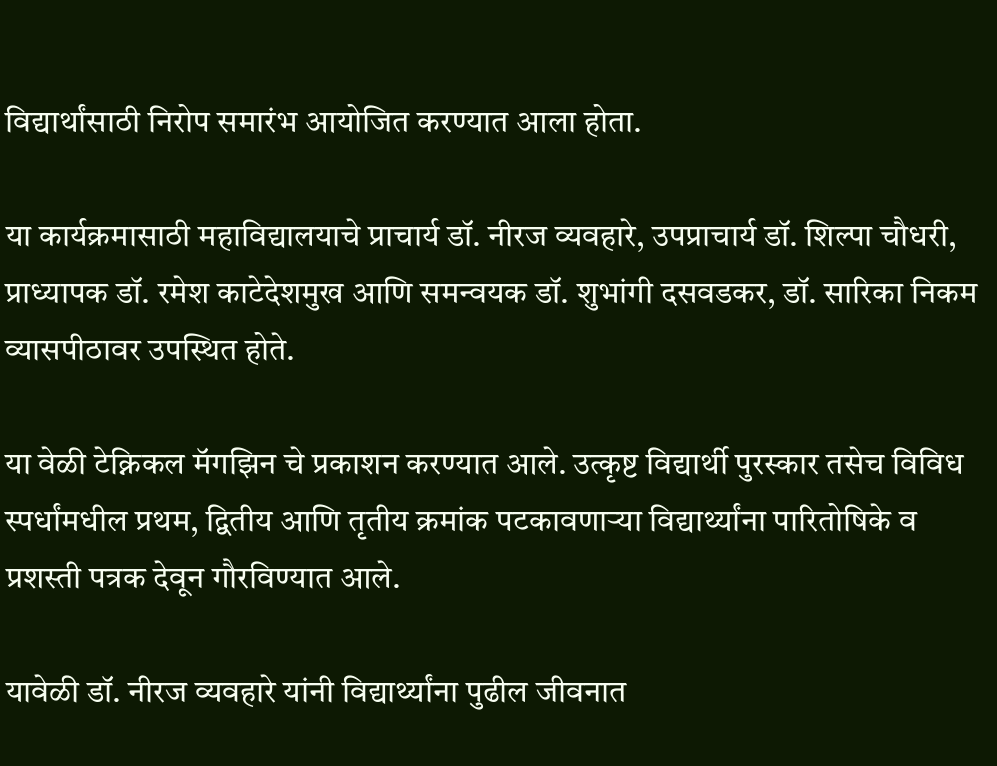विद्यार्थांसाठी निरोप समारंभ आयोजित करण्यात आला होता.

या कार्यक्रमासाठी महाविद्यालयाचे प्राचार्य डॉ. नीरज व्यवहारे, उपप्राचार्य डॉ. शिल्पा चौधरी, प्राध्यापक डॉ. रमेश काटेदेशमुख आणि समन्वयक डॉ. शुभांगी दसवडकर, डॉ. सारिका निकम व्यासपीठावर उपस्थित होते.

या वेळी टेक्निकल मॅगझिन चे प्रकाशन करण्यात आले. उत्कृष्ट विद्यार्थी पुरस्कार तसेच विविध स्पर्धांमधील प्रथम, द्वितीय आणि तृतीय क्रमांक पटकावणाऱ्या ‌विद्यार्थ्यांना पारितोषिके व प्रशस्ती पत्रक देवून गौरविण्यात आले.

यावेळी डॉ. नीरज व्यवहारे यांनी विद्यार्थ्यांना पुढील जीवनात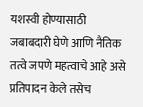यशस्वी होण्यासाठी जबाबदारी घेणे आणि नैतिक तत्वे जपणे महत्वाचे आहे असे प्रतिपादन केले तसेच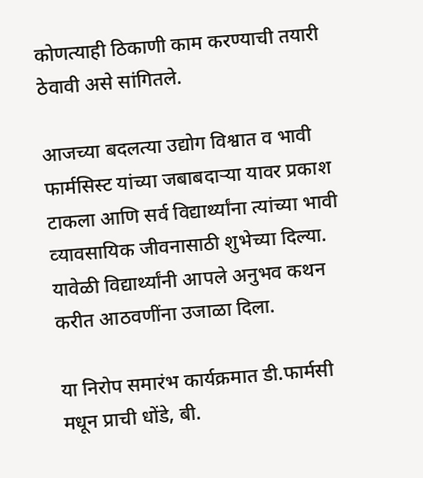कोणत्याही ठिकाणी काम करण्याची तयारी ठेवावी असे सांगितले.

आजच्या बदलत्या उद्योग विश्वात व भावी फार्मसिस्ट यांच्या जबाबदाऱ्या यावर प्रकाश टाकला आणि सर्व विद्यार्थ्यांना त्यांच्या भावी व्‍यावसायिक जीवनासाठी शुभेच्या दिल्या.
यावेळी विद्यार्थ्यांनी आपले अनुभव कथन करीत आठवणींना उजाळा दिला.

या निरोप समारंभ कार्यक्रमात डी.फार्मसी मधून प्राची धोंडे, बी.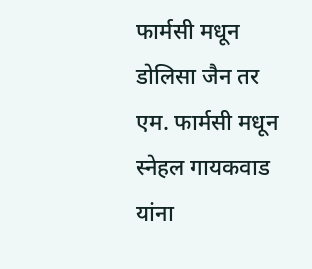फार्मसी मधून डोलिसा जैन तर एम. फार्मसी मधून स्नेहल गायकवाड यांना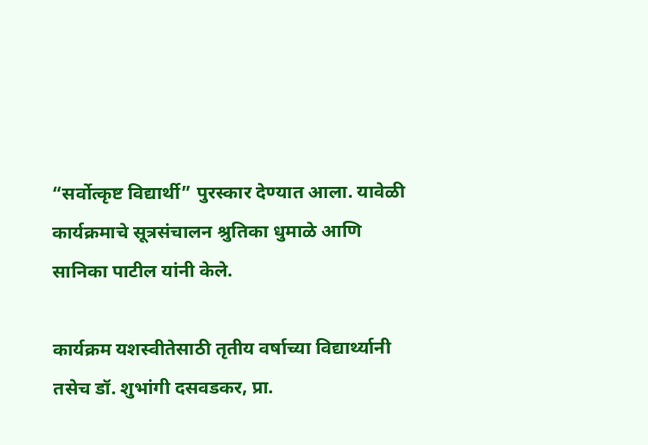“सर्वोत्कृष्ट विद्यार्थी” पुरस्कार देण्यात आला. यावेळी कार्यक्रमाचे सूत्रसंचालन श्रुतिका धुमाळे आणि सानिका पाटील यांनी केले.

कार्यक्रम यशस्वीतेसाठी तृतीय वर्षाच्या विद्यार्थ्यानी तसेच डॉ. शुभांगी दसवडकर, प्रा.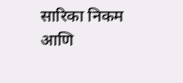सारिका निकम आणि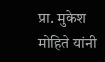प्रा. मुकेश मोहिते यांनी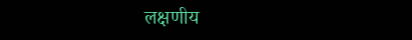लक्षणीय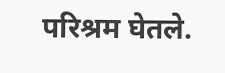परिश्रम घेतले.